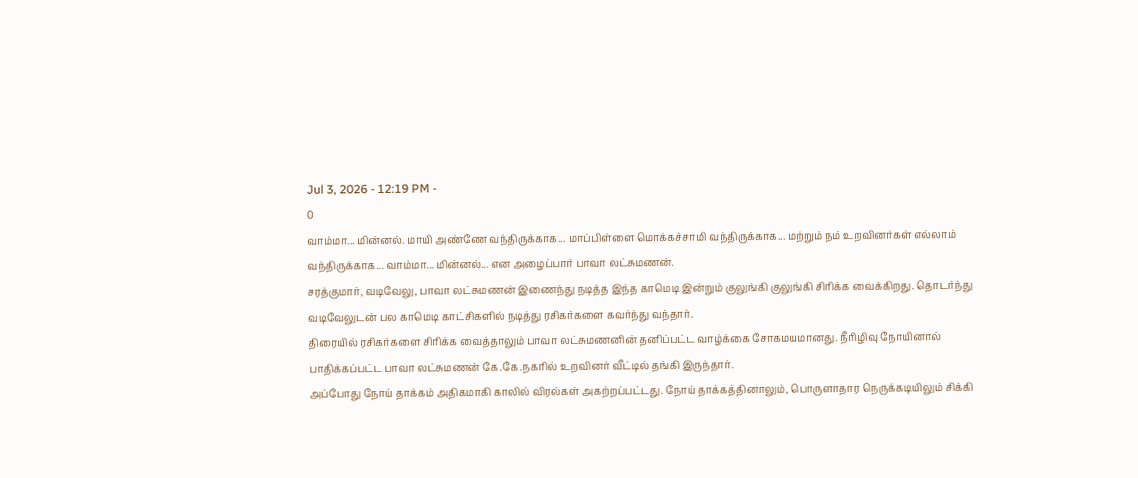Jul 3, 2026 - 12:19 PM -
0
வாம்மா... மின்னல். மாயி அண்ணே வந்திருக்காக... மாப்பிள்ளை மொக்கச்சாமி வந்திருக்காக... மற்றும் நம் உறவினர்கள் எல்லாம் வந்திருக்காக... வாம்மா... மின்னல்... என அழைப்பார் பாவா லட்சுமணன்.
சரத்குமார், வடிவேலு, பாவா லட்சுமணன் இணைந்து நடித்த இந்த காமெடி இன்றும் குலுங்கி குலுங்கி சிரிக்க வைக்கிறது. தொடர்ந்து வடிவேலுடன் பல காமெடி காட்சிகளில் நடித்து ரசிகர்களை கவர்ந்து வந்தார்.
திரையில் ரசிகர்களை சிரிக்க வைத்தாலும் பாவா லட்சுமணனின் தனிப்பட்ட வாழ்க்கை சோகமயமானது. நீரிழிவு நோயினால் பாதிக்கப்பட்ட பாவா லட்சுமணன் கே.கே.நகரில் உறவினர் வீட்டில் தங்கி இருந்தார்.
அப்போது நோய் தாக்கம் அதிகமாகி காலில் விரல்கள் அகற்றப்பட்டது. நோய் தாக்கத்தினாலும், பொருளாதார நெருக்கடியிலும் சிக்கி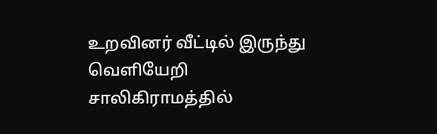உறவினர் வீட்டில் இருந்து வெளியேறி சாலிகிராமத்தில்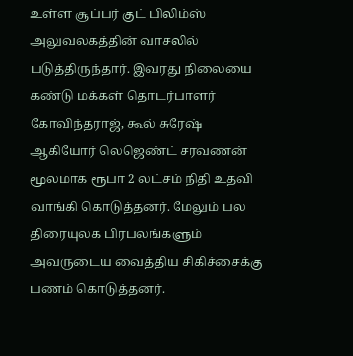உள்ள சூப்பர் குட் பிலிம்ஸ் அலுவலகத்தின் வாசலில் படுத்திருந்தார். இவரது நிலையை கண்டு மக்கள் தொடர்பாளர் கோவிந்தராஜ், கூல் சுரேஷ் ஆகியோர் லெஜெண்ட் சரவணன் மூலமாக ரூபா 2 லட்சம் நிதி உதவி வாங்கி கொடுத்தனர். மேலும் பல திரையுலக பிரபலங்களும் அவருடைய வைத்திய சிகிச்சைக்கு பணம் கொடுத்தனர்.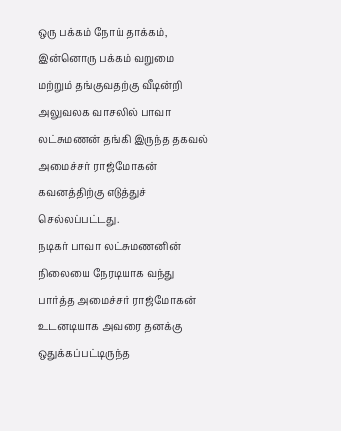ஒரு பக்கம் நோய் தாக்கம், இன்னொரு பக்கம் வறுமை மற்றும் தங்குவதற்கு வீடின்றி அலுவலக வாசலில் பாவா லட்சுமணன் தங்கி இருந்த தகவல் அமைச்சர் ராஜ்மோகன் கவனத்திற்கு எடுத்துச் செல்லப்பட்டது.
நடிகர் பாவா லட்சுமணனின் நிலையை நேரடியாக வந்து பார்த்த அமைச்சர் ராஜ்மோகன் உடனடியாக அவரை தனக்கு ஒதுக்கப்பட்டிருந்த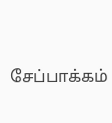சேப்பாக்கம்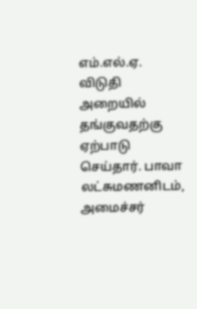எம்.எல்.ஏ. விடுதி அறையில் தங்குவதற்கு ஏற்பாடு செய்தார். பாவா லட்சுமணனிடம், அமைச்சர்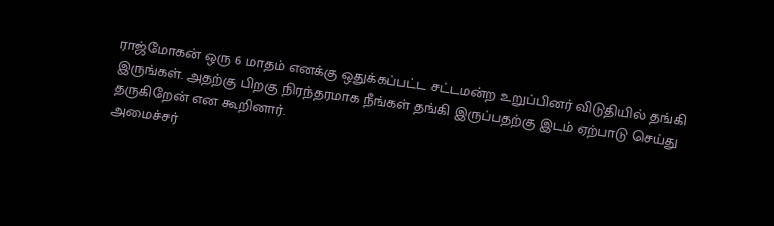ராஜ்மோகன் ஒரு 6 மாதம் எனக்கு ஒதுக்கப்பட்ட சட்டமன்ற உறுப்பினர் விடுதியில் தங்கி இருங்கள். அதற்கு பிறகு நிரந்தரமாக நீங்கள் தங்கி இருப்பதற்கு இடம் ஏற்பாடு செய்து தருகிறேன் என கூறினார்.
அமைச்சர்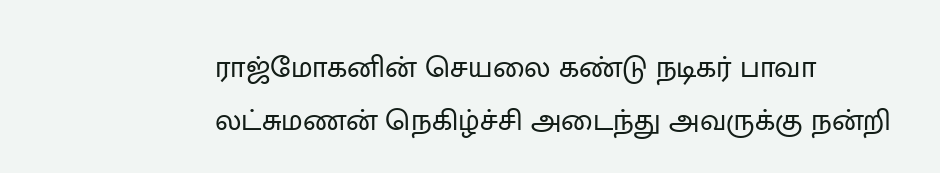ராஜ்மோகனின் செயலை கண்டு நடிகர் பாவா லட்சுமணன் நெகிழ்ச்சி அடைந்து அவருக்கு நன்றி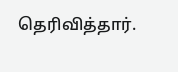தெரிவித்தார்.